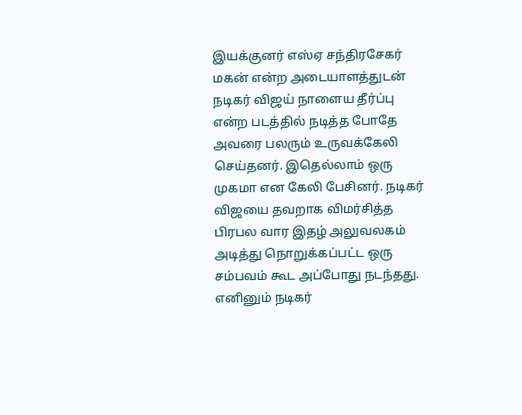இயக்குனர் எஸ்ஏ சந்திரசேகர் மகன் என்ற அடையாளத்துடன் நடிகர் விஜய் நாளைய தீர்ப்பு என்ற படத்தில் நடித்த போதே அவரை பலரும் உருவக்கேலி செய்தனர். இதெல்லாம் ஒரு முகமா என கேலி பேசினர். நடிகர் விஜயை தவறாக விமர்சித்த பிரபல வார இதழ் அலுவலகம் அடித்து நொறுக்கப்பட்ட ஒரு சம்பவம் கூட அப்போது நடந்தது.
எனினும் நடிகர்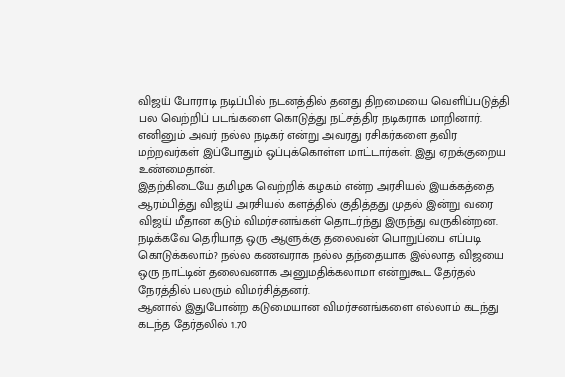விஜய் போராடி நடிப்பில் நடனத்தில் தனது திறமையை வெளிப்படுத்தி பல வெற்றிப் படங்களை கொடுத்து நட்சத்திர நடிகராக மாறினார். எனினும் அவர் நல்ல நடிகர் என்று அவரது ரசிகர்களை தவிர மற்றவர்கள் இப்போதும் ஒப்புக்கொள்ள மாட்டார்கள். இது ஏறக்குறைய உண்மைதான்.
இதற்கிடையே தமிழக வெற்றிக் கழகம் என்ற அரசியல் இயக்கத்தை ஆரம்பித்து விஜய் அரசியல் களத்தில் குதித்தது முதல் இன்று வரை விஜய் மீதான கடும் விமர்சனங்கள் தொடர்ந்து இருந்து வருகின்றன. நடிக்கவே தெரியாத ஒரு ஆளுக்கு தலைவன் பொறுப்பை எப்படி கொடுக்கலாம்? நல்ல கணவராக நல்ல தந்தையாக இல்லாத விஜயை ஒரு நாட்டின் தலைவனாக அனுமதிக்கலாமா என்றுகூட தேர்தல் நேரத்தில் பலரும் விமர்சித்தனர்.
ஆனால் இதுபோன்ற கடுமையான விமர்சனங்களை எல்லாம் கடந்து கடந்த தேர்தலில் 1.70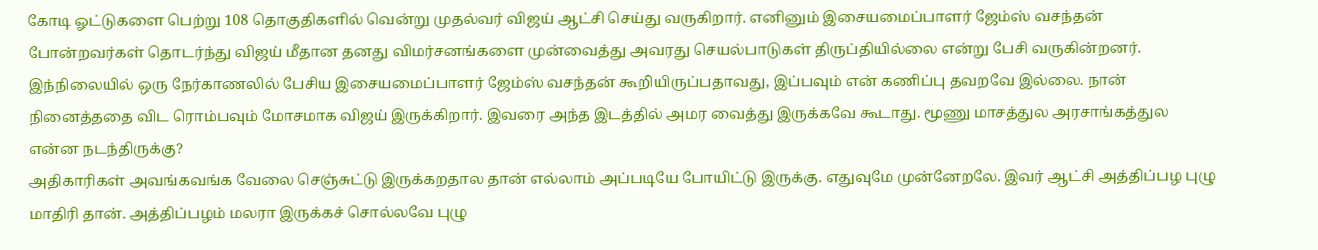கோடி ஓட்டுகளை பெற்று 108 தொகுதிகளில் வென்று முதல்வர் விஜய் ஆட்சி செய்து வருகிறார். எனினும் இசையமைப்பாளர் ஜேம்ஸ் வசந்தன் போன்றவர்கள் தொடர்ந்து விஜய் மீதான தனது விமர்சனங்களை முன்வைத்து அவரது செயல்பாடுகள் திருப்தியில்லை என்று பேசி வருகின்றனர்.
இந்நிலையில் ஒரு நேர்காணலில் பேசிய இசையமைப்பாளர் ஜேம்ஸ் வசந்தன் கூறியிருப்பதாவது, இப்பவும் என் கணிப்பு தவறவே இல்லை. நான் நினைத்ததை விட ரொம்பவும் மோசமாக விஜய் இருக்கிறார். இவரை அந்த இடத்தில் அமர வைத்து இருக்கவே கூடாது. மூணு மாசத்துல அரசாங்கத்துல என்ன நடந்திருக்கு?
அதிகாரிகள் அவங்கவங்க வேலை செஞ்சுட்டு இருக்கறதால தான் எல்லாம் அப்படியே போயிட்டு இருக்கு. எதுவுமே முன்னேறலே. இவர் ஆட்சி அத்திப்பழ புழு மாதிரி தான். அத்திப்பழம் மலரா இருக்கச் சொல்லவே புழு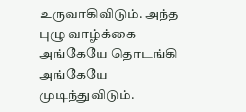உருவாகிவிடும். அந்த புழு வாழ்க்கை அங்கேயே தொடங்கி அங்கேயே முடிந்துவிடும்.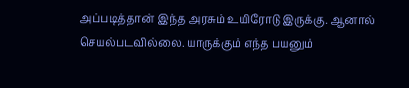அப்படித்தான் இந்த அரசும் உயிரோடு இருக்கு. ஆனால் செயல்படவில்லை. யாருக்கும் எந்த பயனும்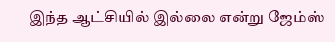இந்த ஆட்சியில் இல்லை என்று ஜேம்ஸ்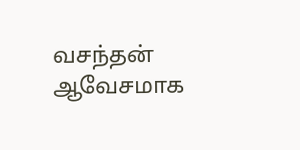வசந்தன் ஆவேசமாக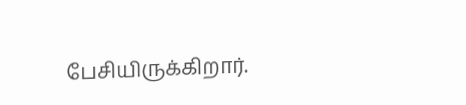பேசியிருக்கிறார்.